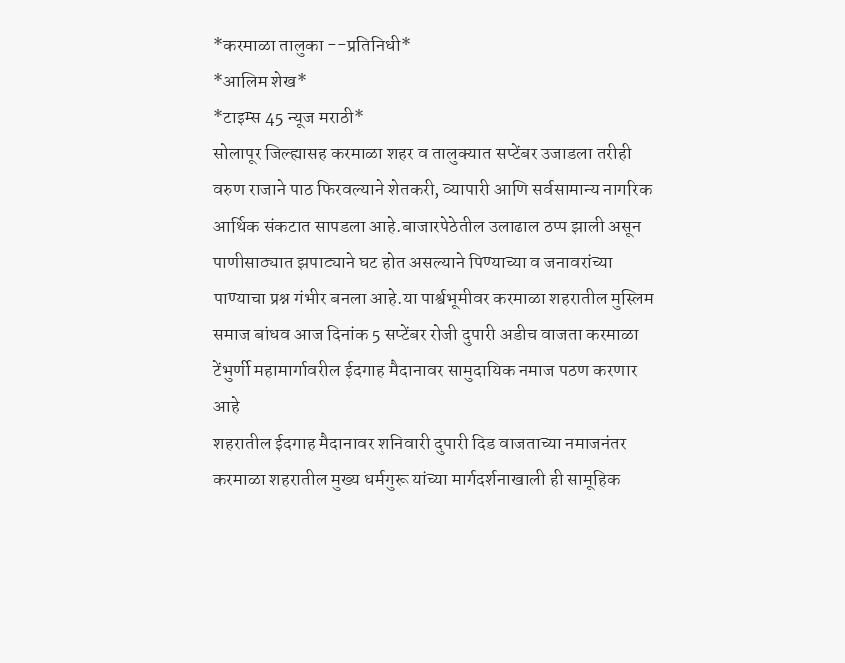*करमाळा तालुका --प्रतिनिधी*
*आलिम शेख*
*टाइम्स 45 न्यूज मराठी*
सोलापूर जिल्ह्यासह करमाळा शहर व तालुक्यात सप्टेंबर उजाडला तरीही वरुण राजाने पाठ फिरवल्याने शेतकरी, व्यापारी आणि सर्वसामान्य नागरिक आर्थिक संकटात सापडला आहे.बाजारपेठेतील उलाढाल ठप्प झाली असून पाणीसाठ्यात झपाट्याने घट होत असल्याने पिण्याच्या व जनावरांच्या पाण्याचा प्रश्न गंभीर बनला आहे.या पार्श्वभूमीवर करमाळा शहरातील मुस्लिम समाज बांधव आज दिनांक 5 सप्टेंबर रोजी दुपारी अडीच वाजता करमाळा टेंभुर्णी महामार्गावरील ईदगाह मैदानावर सामुदायिक नमाज पठण करणार आहे
शहरातील ईदगाह मैदानावर शनिवारी दुपारी दिड वाजताच्या नमाजनंतर करमाळा शहरातील मुख्य धर्मगुरू यांच्या मार्गदर्शनाखाली ही सामूहिक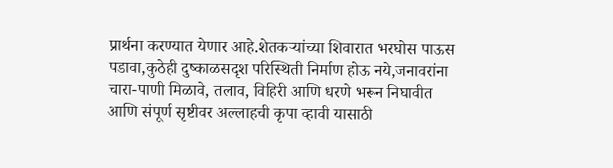प्रार्थना करण्यात येणार आहे.शेतकऱ्यांच्या शिवारात भरघोस पाऊस पडावा,कुठेही दुष्काळसदृश परिस्थिती निर्माण होऊ नये,जनावरांना चारा-पाणी मिळावे, तलाव, विहिरी आणि धरणे भरून निघावीत आणि संपूर्ण सृष्टीवर अल्लाहची कृपा व्हावी यासाठी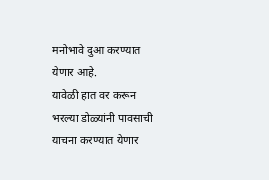मनोभावे दुआ करण्यात येणार आहे.
यावेळी हात वर करून भरल्या डोळ्यांनी पावसाची याचना करण्यात येणार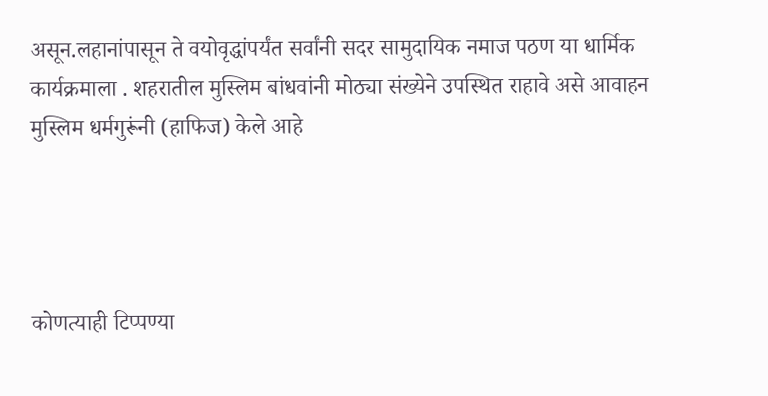असून.लहानांपासून ते वयोवृद्धांपर्यंत सर्वांनी सदर सामुदायिक नमाज पठण या धार्मिक कार्यक्रमाला . शहरातील मुस्लिम बांधवांनी मोठ्या संख्येने उपस्थित राहावे असे आवाहन मुस्लिम धर्मगुरूंनी (हाफिज) केले आहे




कोणत्याही टिप्पण्या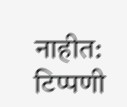नाहीत:
टिप्पणी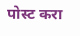पोस्ट करा